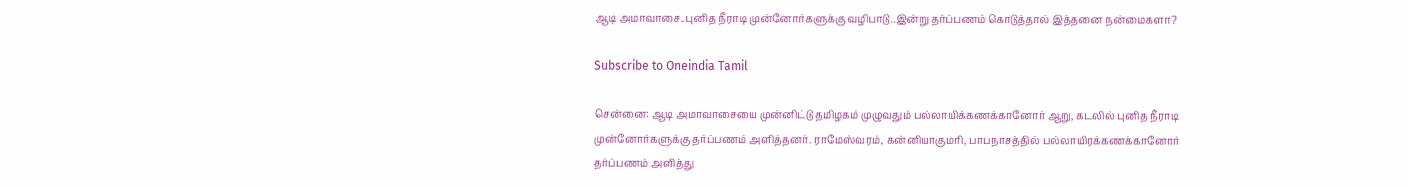ஆடி அமாவாசை..புனித நீராடி முன்னோர்களுக்கு வழிபாடு..இன்று தர்ப்பணம் கொடுத்தால் இத்தனை நன்மைகளா?

Subscribe to Oneindia Tamil

சென்னை: ஆடி அமாவாசையை முன்னிட்டு தமிழகம் முழுவதும் பல்லாயிக்கணக்கானோர் ஆறு, கடலில் புனித நீராடி முன்னோர்களுக்கு தர்ப்பணம் அளித்தனர். ராமேஸ்வரம், கன்னியாகுமரி, பாபநாசத்தில் பல்லாயிரக்கணக்கானோர் தர்ப்பணம் அளித்து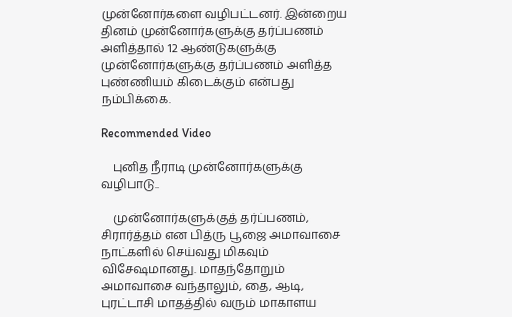முன்னோர்களை வழிபட்டனர். இன்றைய தினம் முன்னோர்களுக்கு தர்ப்பணம் அளித்தால் 12 ஆண்டுகளுக்கு முன்னோர்களுக்கு தர்ப்பணம் அளித்த புண்ணியம் கிடைக்கும் என்பது நம்பிக்கை.

Recommended Video

    புனித நீராடி முன்னோர்களுக்கு வழிபாடு..

    முன்னோர்களுக்குத் தர்ப்பணம், சிரார்த்தம் என பித்ரு பூஜை அமாவாசை நாட்களில் செய்வது மிகவும் விசேஷமானது. மாதந்தோறும் அமாவாசை வந்தாலும், தை, ஆடி, புரட்டாசி மாதத்தில் வரும் மாகாளய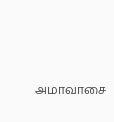அமாவாசை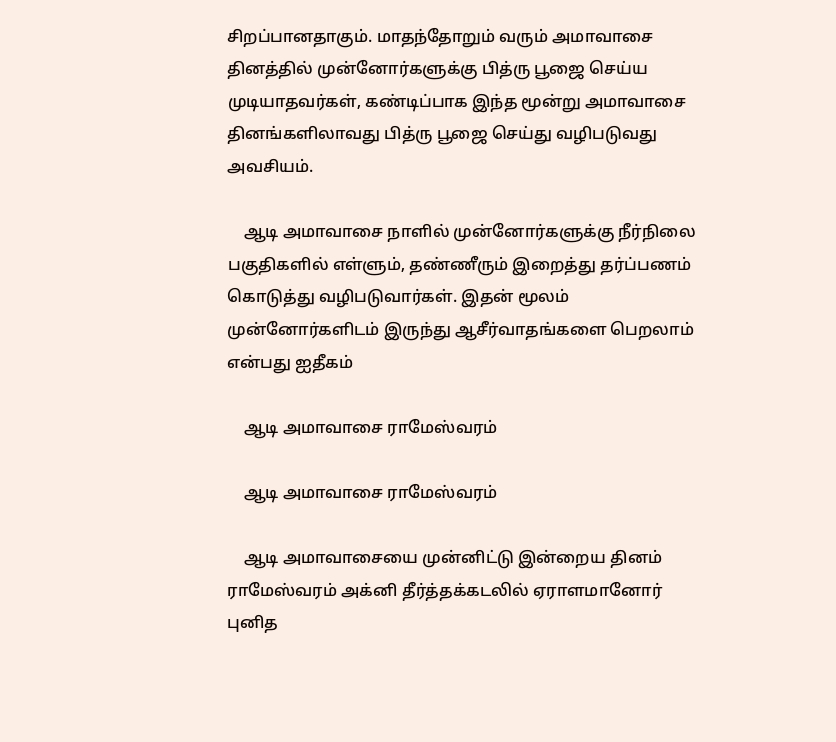சிறப்பானதாகும். மாதந்தோறும் வரும் அமாவாசை தினத்தில் முன்னோர்களுக்கு பித்ரு பூஜை செய்ய முடியாதவர்கள், கண்டிப்பாக இந்த மூன்று அமாவாசை தினங்களிலாவது பித்ரு பூஜை செய்து வழிபடுவது அவசியம்.

    ஆடி அமாவாசை நாளில் முன்னோர்களுக்கு நீர்நிலை பகுதிகளில் எள்ளும், தண்ணீரும் இறைத்து தர்ப்பணம் கொடுத்து வழிபடுவார்கள். இதன் மூலம் முன்னோர்களிடம் இருந்து ஆசீர்வாதங்களை பெறலாம் என்பது ஐதீகம்

    ஆடி அமாவாசை ராமேஸ்வரம்

    ஆடி அமாவாசை ராமேஸ்வரம்

    ஆடி அமாவாசையை முன்னிட்டு இன்றைய தினம் ராமேஸ்வரம் அக்னி தீர்த்தக்கடலில் ஏராளமானோர் புனித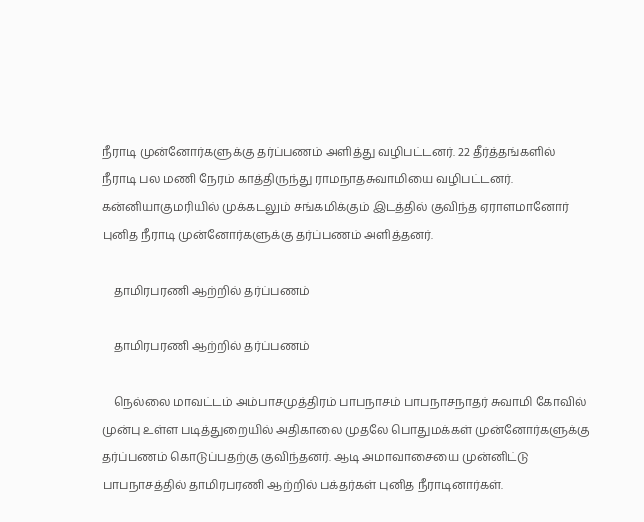நீராடி முன்னோர்களுக்கு தர்ப்பணம் அளித்து வழிபட்டனர். 22 தீர்த்தங்களில் நீராடி பல மணி நேரம் காத்திருந்து ராமநாதசுவாமியை வழிபட்டனர். கன்னியாகுமரியில் முக்கடலும் சங்கமிக்கும் இடத்தில் குவிந்த ஏராளமானோர் புனித நீராடி முன்னோர்களுக்கு தர்ப்பணம் அளித்தனர்.

    தாமிரபரணி ஆற்றில் தர்ப்பணம்

    தாமிரபரணி ஆற்றில் தர்ப்பணம்

    நெல்லை மாவட்டம் அம்பாசமுத்திரம் பாபநாசம் பாபநாசநாதர் சுவாமி கோவில் முன்பு உள்ள படித்துறையில் அதிகாலை முதலே பொதுமக்கள் முன்னோர்களுக்கு தர்ப்பணம் கொடுப்பதற்கு குவிந்தனர். ஆடி அமாவாசையை முன்னிட்டு பாபநாசத்தில் தாமிரபரணி ஆற்றில் பக்தர்கள் புனித நீராடினார்கள்.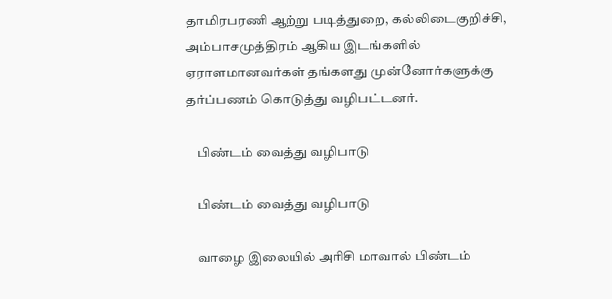தாமிரபரணி ஆற்று படித்துறை, கல்லிடைகுறிச்சி, அம்பாசமுத்திரம் ஆகிய இடங்களில் ஏராளமானவர்கள் தங்களது முன்னோர்களுக்கு தர்ப்பணம் கொடுத்து வழிபட்டனர்.

    பிண்டம் வைத்து வழிபாடு

    பிண்டம் வைத்து வழிபாடு

    வாழை இலையில் அரிசி மாவால் பிண்டம்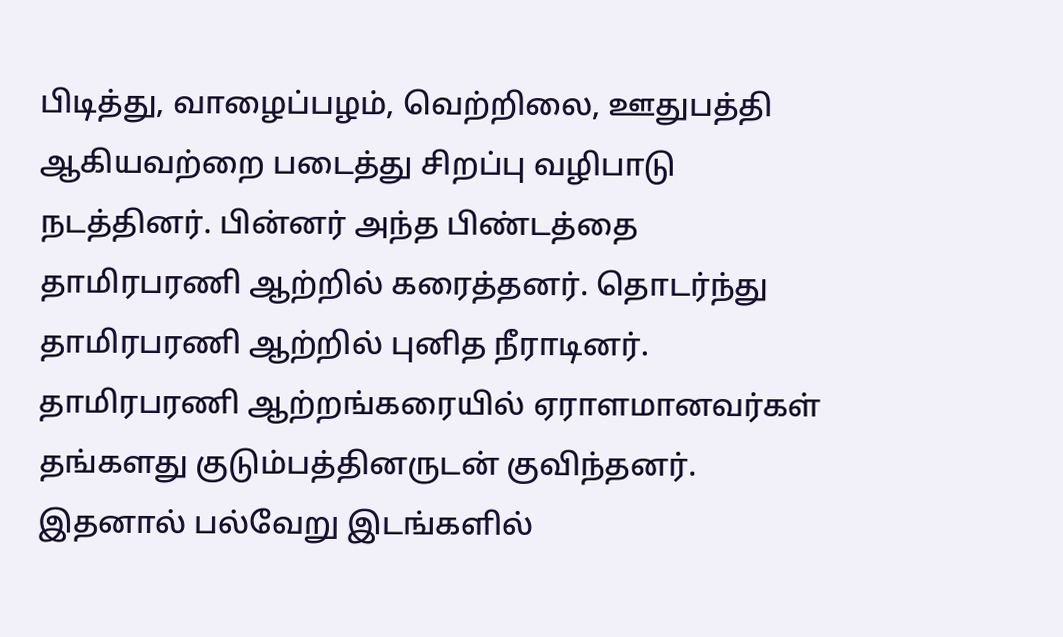பிடித்து, வாழைப்பழம், வெற்றிலை, ஊதுபத்தி ஆகியவற்றை படைத்து சிறப்பு வழிபாடு நடத்தினர். பின்னர் அந்த பிண்டத்தை தாமிரபரணி ஆற்றில் கரைத்தனர். தொடர்ந்து தாமிரபரணி ஆற்றில் புனித நீராடினர். தாமிரபரணி ஆற்றங்கரையில் ஏராளமானவர்கள் தங்களது குடும்பத்தினருடன் குவிந்தனர். இதனால் பல்வேறு இடங்களில்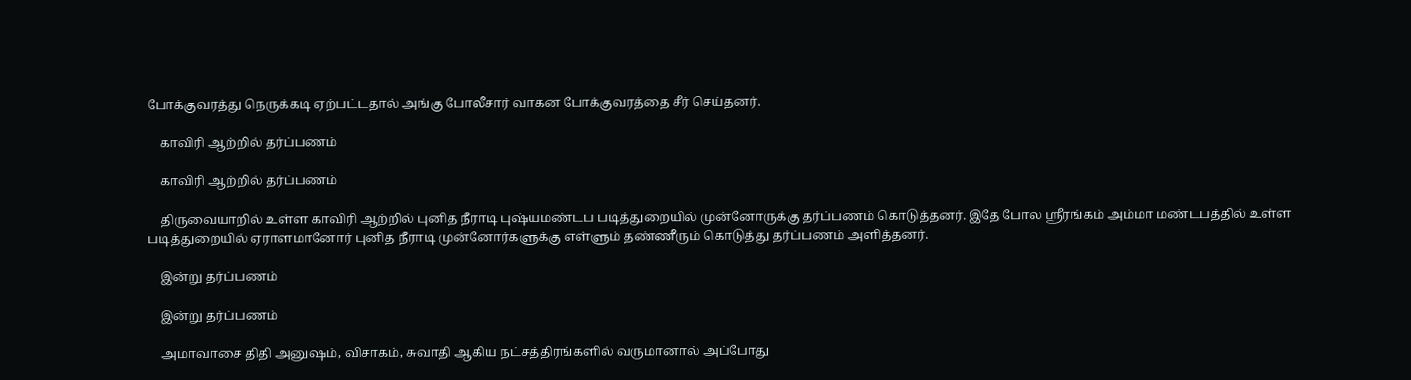போக்குவரத்து நெருக்கடி ஏற்பட்டதால் அங்கு போலீசார் வாகன போக்குவரத்தை சீர் செய்தனர்.

    காவிரி ஆற்றில் தர்ப்பணம்

    காவிரி ஆற்றில் தர்ப்பணம்

    திருவையாறில் உள்ள காவிரி ஆற்றில் புனித நீராடி புஷ்யமண்டப படித்துறையில் முன்னோருக்கு தர்ப்பணம் கொடுத்தனர். இதே போல ஸ்ரீரங்கம் அம்மா மண்டபத்தில் உள்ள படித்துறையில் ஏராளமானோர் புனித நீராடி முன்னோர்களுக்கு எள்ளும் தண்ணீரும் கொடுத்து தர்ப்பணம் அளித்தனர்.

    இன்று தர்ப்பணம்

    இன்று தர்ப்பணம்

    அமாவாசை திதி அனுஷம், விசாகம், சுவாதி ஆகிய நட்சத்திரங்களில் வருமானால் அப்போது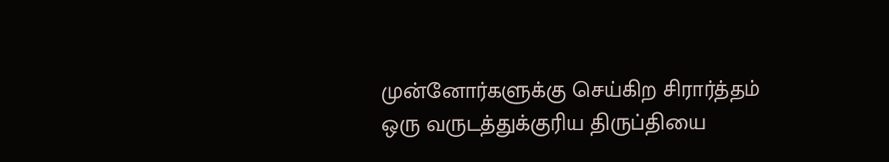முன்னோர்களுக்கு செய்கிற சிரார்த்தம் ஒரு வருடத்துக்குரிய திருப்தியை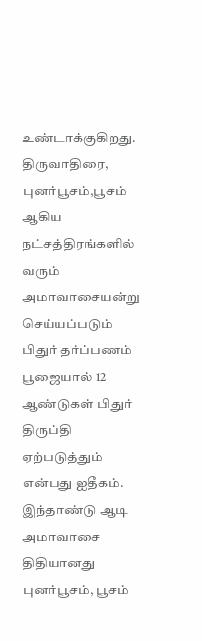உண்டாக்குகிறது. திருவாதிரை, புனர்பூசம்,பூசம் ஆகிய நட்சத்திரங்களில் வரும் அமாவாசையன்று செய்யப்படும் பிதுர் தர்ப்பணம் பூஜையால் 12 ஆண்டுகள் பிதுர் திருப்தி ஏற்படுத்தும் என்பது ஐதீகம். இந்தாண்டு ஆடி அமாவாசை திதியானது புனர்பூசம், பூசம்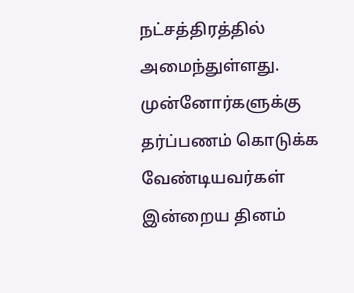நட்சத்திரத்தில் அமைந்துள்ளது. முன்னோர்களுக்கு தர்ப்பணம் கொடுக்க வேண்டியவர்கள் இன்றைய தினம்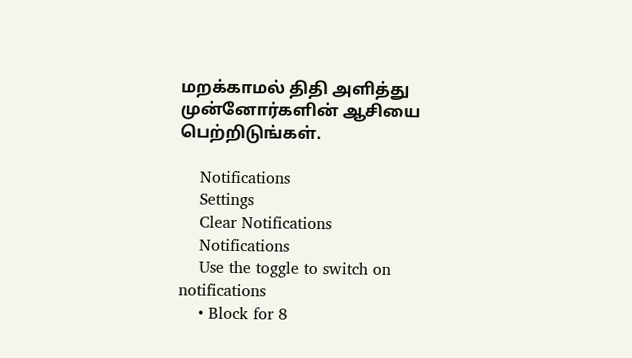மறக்காமல் திதி அளித்து முன்னோர்களின் ஆசியை பெற்றிடுங்கள்.

    Notifications
    Settings
    Clear Notifications
    Notifications
    Use the toggle to switch on notifications
    • Block for 8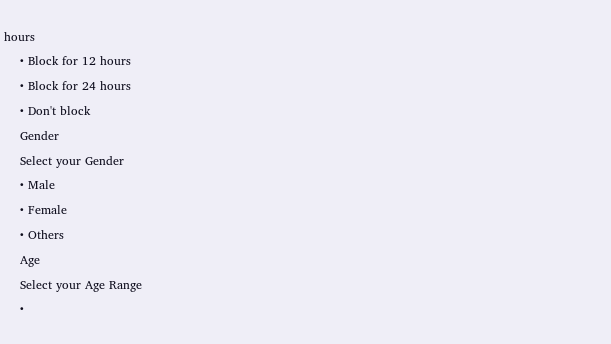hours
    • Block for 12 hours
    • Block for 24 hours
    • Don't block
    Gender
    Select your Gender
    • Male
    • Female
    • Others
    Age
    Select your Age Range
    •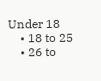Under 18
    • 18 to 25
    • 26 to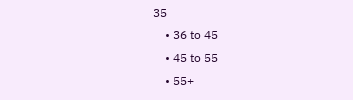35
    • 36 to 45
    • 45 to 55
    • 55+